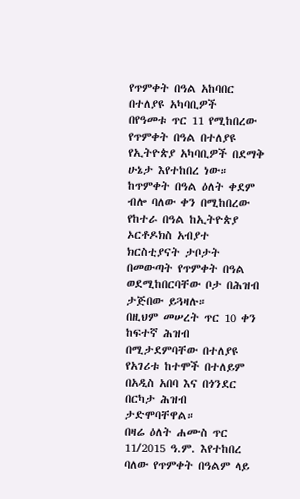የጥምቀት በዓል አከባበር በተለያዩ አካባቢዎች
በየዓመቱ ጥር 11 የሚከበረው የጥምቀት በዓል በተለያዩ የኢትዮጵያ አካባቢዎች በደማቅ ሁኔታ እየተከበረ ነው።
ከጥምቀት በዓል ዕለት ቀደም ብሎ ባለው ቀን በሚከበረው የከተራ በዓል ከኢትዮጵያ ኦርቶዶክስ አብያተ ክርስቲያናት ታቦታት በመውጣት የጥምቀት በዓል ወደሚከበርባቸው ቦታ በሕዝብ ታጅበው ይጓዛሉ።
በዚህም መሠረት ጥር 10 ቀን ከፍተኛ ሕዝብ በሚታደምባቸው በተለያዩ የአገሪቱ ከተሞች በተለይም በአዲስ አበባ እና በጎንደር በርካታ ሕዝብ ታድሞባቸዋል።
በዛሬ ዕለት ሐሙስ ጥር 11/2015 ዓ.ም. እየተከበረ ባለው የጥምቀት በዓልም ላይ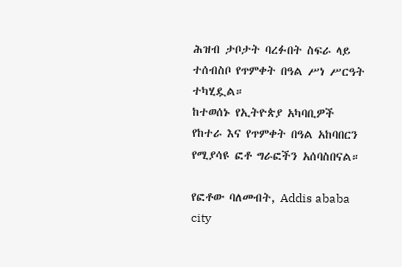ሕዝብ ታቦታት ባረፉበት ስፍራ ላይ ተሰብስቦ የጥምቀት በዓል ሥነ ሥርዓት ተካሂዷል።
ከተወሰኑ የኢትዮጵያ አካባቢዎች የከተራ እና የጥምቀት በዓል አከባበርን የሚያሳዩ ፎቶ ግራፎችን አሰባስበናል።

የፎቶው ባለመብት, Addis ababa city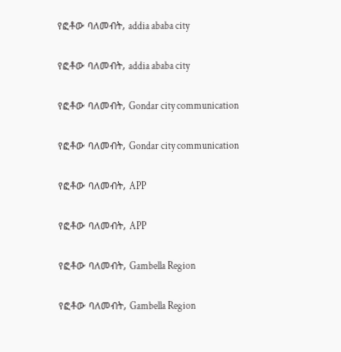የፎቶው ባለመብት, addia ababa city

የፎቶው ባለመብት, addia ababa city

የፎቶው ባለመብት, Gondar city communication

የፎቶው ባለመብት, Gondar city communication

የፎቶው ባለመብት, APP

የፎቶው ባለመብት, APP

የፎቶው ባለመብት, Gambella Region

የፎቶው ባለመብት, Gambella Region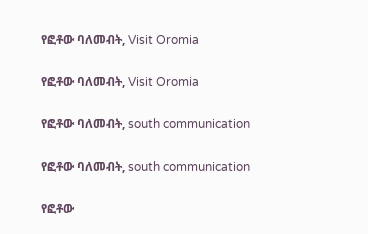የፎቶው ባለመብት, Visit Oromia

የፎቶው ባለመብት, Visit Oromia

የፎቶው ባለመብት, south communication

የፎቶው ባለመብት, south communication

የፎቶው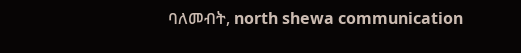ባለመብት, north shewa communication